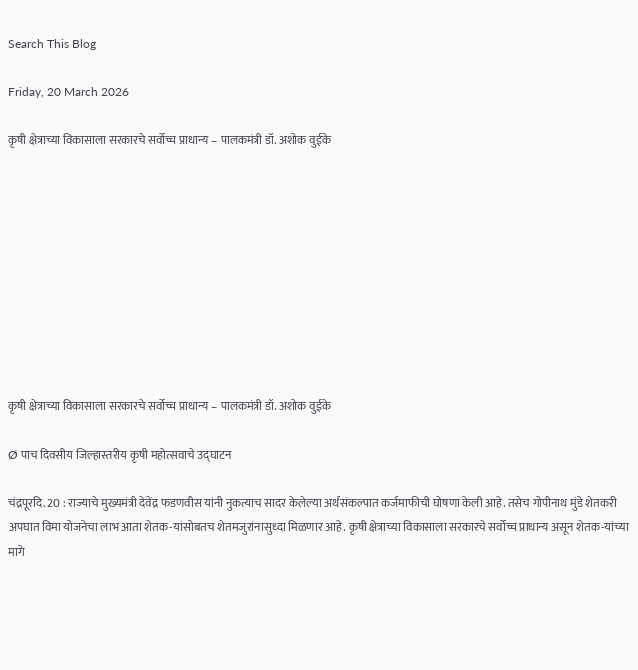Search This Blog

Friday, 20 March 2026

कृषी क्षेत्राच्या विकासाला सरकारचे सर्वोच्च प्राधान्य – पालकमंत्री डॉ. अशोक वुईके










कृषी क्षेत्राच्या विकासाला सरकारचे सर्वोच्च प्राधान्य – पालकमंत्री डॉ. अशोक वुईके

Ø पाच दिवसीय जिल्हास्तरीय कृषी महोत्सवाचे उद्घाटन

चंद्रपूरदि. 20 : राज्याचे मुख्यमंत्री देवेंद्र फडणवीस यांनी नुकत्याच सादर केलेल्या अर्थसंकल्पात कर्जमाफीची घोषणा केली आहे. तसेच गोपीनाथ मुंडे शेतकरी अपघात विमा योजनेचा लाभ आता शेतक-यांसोबतच शेतमजुरांनासुध्दा मिळणार आहे. कृषी क्षेत्राच्या विकासाला सरकारचे सर्वोच्च प्राधान्य असून शेतक-यांच्या मागे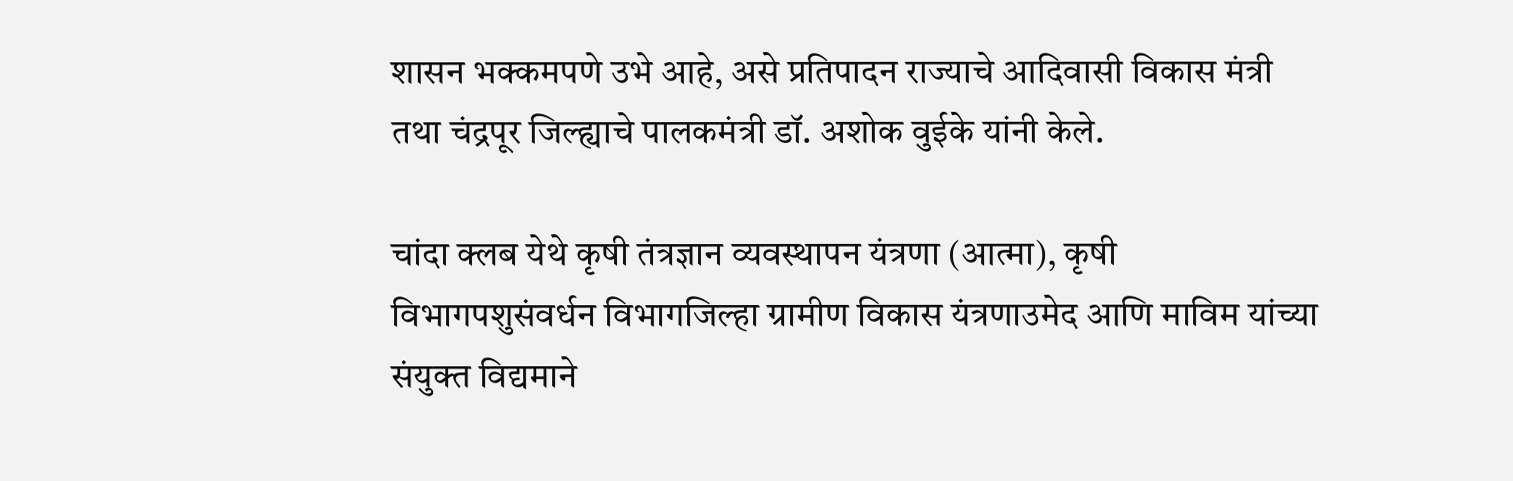शासन भक्कमपणे उभे आहे, असे प्रतिपादन राज्याचे आदिवासी विकास मंत्री तथा चंद्रपूर जिल्ह्याचे पालकमंत्री डॉ. अशोक वुईके यांनी केले.

चांदा क्लब येथे कृषी तंत्रज्ञान व्यवस्थापन यंत्रणा (आत्मा), कृषी विभागपशुसंवर्धन विभागजिल्हा ग्रामीण विकास यंत्रणाउमेद आणि माविम यांच्या संयुक्त विद्यमाने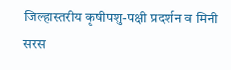जिल्हास्तरीय कृषीपशु-पक्षी प्रदर्शन व मिनी सरस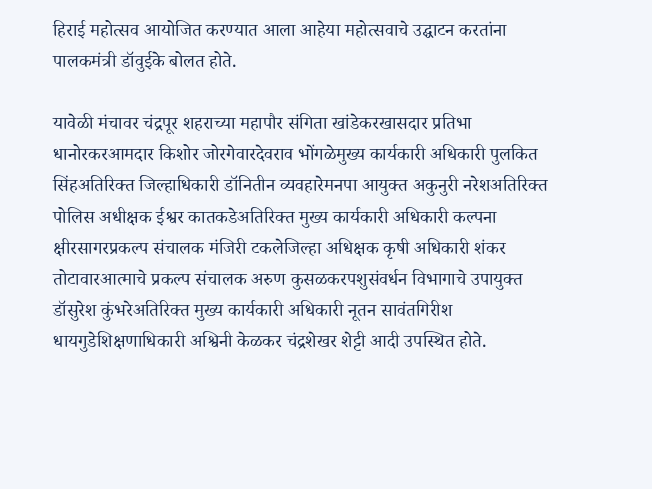हिराई महोत्सव आयोजित करण्यात आला आहेया महोत्सवाचे उद्घाटन करतांना पालकमंत्री डॉवुईके बोलत होते.

यावेळी मंचावर चंद्रपूर शहराच्या महापौर संगिता खांडेकरखासदार प्रतिभा धानोरकरआमदार किशोर जोरगेवारदेवराव भोंगळेमुख्य कार्यकारी अधिकारी पुलकित सिंहअतिरिक्त जिल्हाधिकारी डॉनितीन व्यवहारेमनपा आयुक्त अकुनुरी नरेशअतिरिक्त पोलिस अधीक्षक ईश्वर कातकडेअतिरिक्त मुख्य कार्यकारी अधिकारी कल्पना क्षीरसागरप्रकल्प संचालक मंजिरी टकलेजिल्हा अधिक्षक कृषी अधिकारी शंकर तोटावारआत्माचे प्रकल्प संचालक अरुण कुसळकरपशुसंवर्धन विभागाचे उपायुक्त डॉसुरेश कुंभरेअतिरिक्त मुख्य कार्यकारी अधिकारी नूतन सावंतगिरीश धायगुडेशिक्षणाधिकारी अश्विनी केळकर चंद्रशेखर शेट्टी आदी उपस्थित होते.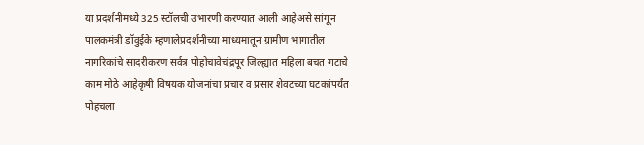या प्रदर्शनीमध्ये 325 स्टॉलची उभारणी करण्यात आली आहेअसे सांगून पालकमंत्री डॉवुईके म्हणालेप्रदर्शनीच्या माध्यमातून ग्रामीण भागातील नागरिकांचे सादरीकरण सर्वत्र पोहोचावेचंद्रपूर जिल्ह्यात महिला बचत गटाचे काम मोठे आहेकृषी विषयक योजनांचा प्रचार व प्रसार शेवटच्या घटकांपर्यंत पोहचला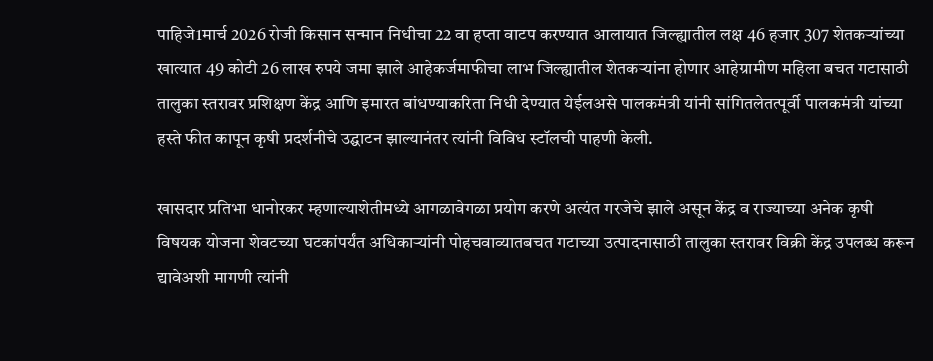पाहिजे1मार्च 2026 रोजी किसान सन्मान निधीचा 22 वा हप्ता वाटप करण्यात आलायात जिल्ह्यातील लक्ष 46 हजार 307 शेतकऱ्यांच्या खात्यात 49 कोटी 26 लाख रुपये जमा झाले आहेकर्जमाफीचा लाभ जिल्ह्यातील शेतकऱ्यांना होणार आहेग्रामीण महिला बचत गटासाठी तालुका स्तरावर प्रशिक्षण केंद्र आणि इमारत बांधण्याकरिता निधी देण्यात येईलअसे पालकमंत्री यांनी सांगितलेतत्पूर्वी पालकमंत्री यांच्या हस्ते फीत कापून कृषी प्रदर्शनीचे उद्घाटन झाल्यानंतर त्यांनी विविध स्टॉलची पाहणी केली.

खासदार प्रतिभा धानोरकर म्हणाल्याशेतीमध्ये आगळावेगळा प्रयोग करणे अत्यंत गरजेचे झाले असून केंद्र व राज्याच्या अनेक कृषी विषयक योजना शेवटच्या घटकांपर्यंत अधिकाऱ्यांनी पोहचवाव्यातबचत गटाच्या उत्पादनासाठी तालुका स्तरावर विक्री केंद्र उपलब्ध करून द्यावेअशी मागणी त्यांनी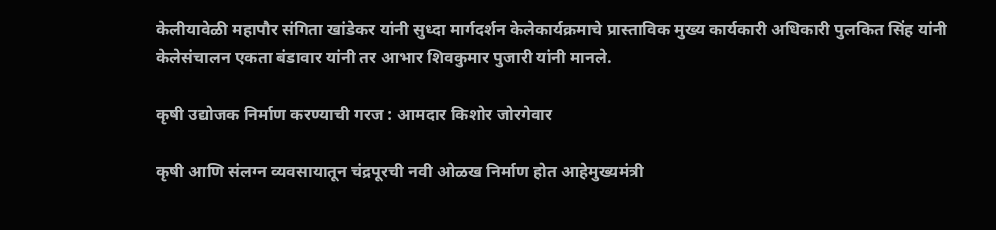केलीयावेळी महापौर संगिता खांडेकर यांनी सुध्दा मार्गदर्शन केलेकार्यक्रमाचे प्रास्ताविक मुख्य कार्यकारी अधिकारी पुलकित सिंह यांनी केलेसंचालन एकता बंडावार यांनी तर आभार शिवकुमार पुजारी यांनी मानले.

कृषी उद्योजक निर्माण करण्याची गरज : आमदार किशोर जोरगेवार

कृषी आणि संलग्न व्यवसायातून चंद्रपूरची नवी ओळख निर्माण होत आहेमुख्यमंत्री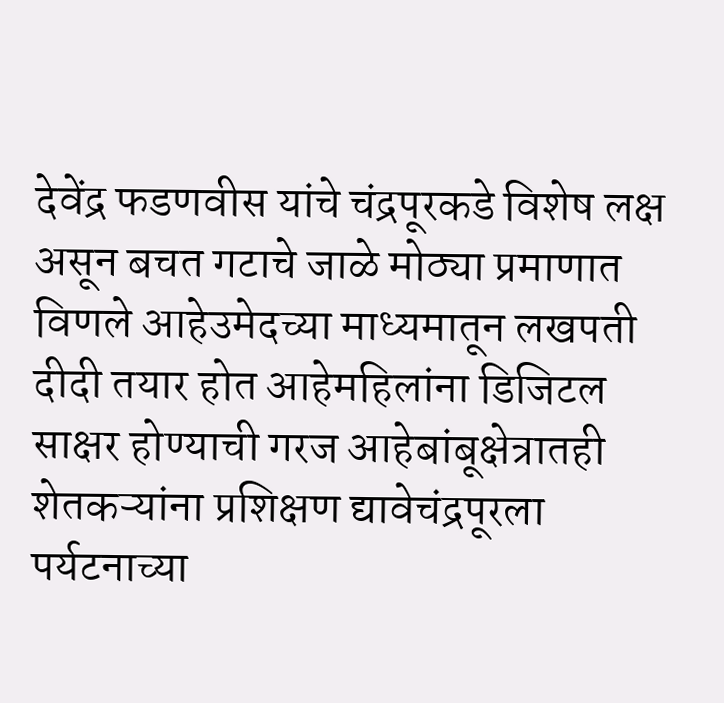देवेंद्र फडणवीस यांचे चंद्रपूरकडे विशेष लक्ष असून बचत गटाचे जाळे मोठ्या प्रमाणात विणले आहेउमेदच्या माध्यमातून लखपती दीदी तयार होत आहेमहिलांना डिजिटल साक्षर होण्याची गरज आहेबांबूक्षेत्रातही शेतकऱ्यांना प्रशिक्षण द्यावेचंद्रपूरला पर्यटनाच्या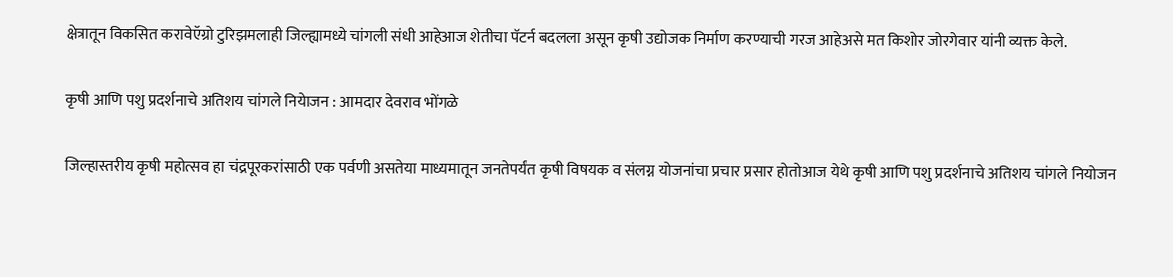क्षेत्रातून विकसित करावेऍग्रो टुरिझमलाही जिल्ह्यामध्ये चांगली संधी आहेआज शेतीचा पॅटर्न बदलला असून कृषी उद्योजक निर्माण करण्याची गरज आहेअसे मत किशोर जोरगेवार यांनी व्यक्त केले.

कृषी आणि पशु प्रदर्शनाचे अतिशय चांगले नियेाजन : आमदार देवराव भोंगळे

जिल्हास्तरीय कृषी महोत्सव हा चंद्रपूरकरांसाठी एक पर्वणी असतेया माध्यमातून जनतेपर्यंत कृषी विषयक व संलग्न योजनांचा प्रचार प्रसार होतोआज येथे कृषी आणि पशु प्रदर्शनाचे अतिशय चांगले नियोजन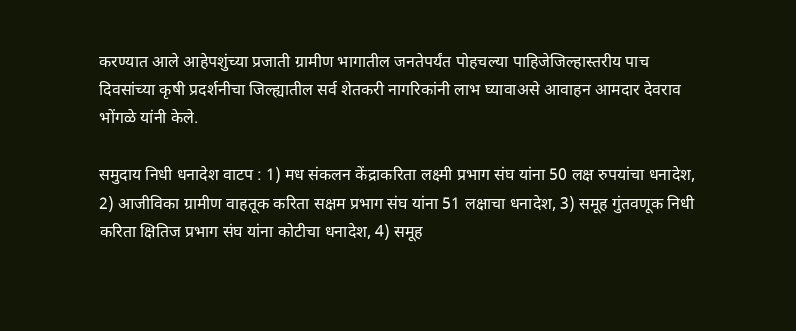करण्यात आले आहेपशुंच्या प्रजाती ग्रामीण भागातील जनतेपर्यंत पोहचल्या पाहिजेजिल्हास्तरीय पाच दिवसांच्या कृषी प्रदर्शनीचा जिल्ह्यातील सर्व शेतकरी नागरिकांनी लाभ घ्यावाअसे आवाहन आमदार देवराव भोंगळे यांनी केले.

समुदाय निधी धनादेश वाटप : 1) मध संकलन केंद्राकरिता लक्ष्मी प्रभाग संघ यांना 50 लक्ष रुपयांचा धनादेश, 2) आजीविका ग्रामीण वाहतूक करिता सक्षम प्रभाग संघ यांना 51 लक्षाचा धनादेश, 3) समूह गुंतवणूक निधी करिता क्षितिज प्रभाग संघ यांना कोटीचा धनादेश, 4) समूह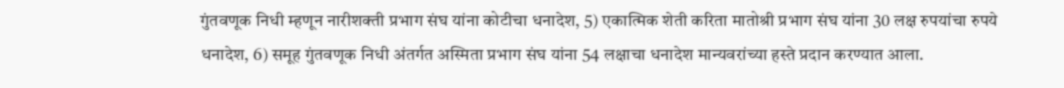गुंतवणूक निधी म्हणून नारीशक्ती प्रभाग संघ यांना कोटीचा धनादेश, 5) एकात्मिक शेती करिता मातोश्री प्रभाग संघ यांना 30 लक्ष रुपयांचा रुपये धनादेश, 6) समूह गुंतवणूक निधी अंतर्गत अस्मिता प्रभाग संघ यांना 54 लक्षाचा धनादेश मान्यवरांच्या हस्ते प्रदान करण्यात आला.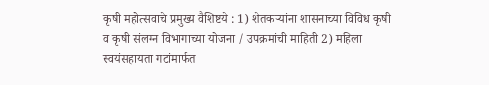कृषी महोत्सवाचे प्रमुख्य वैशिष्टये : 1) शेतकऱ्यांना शासनाच्या विविध कृषी व कृषी संलग्न विभागाच्या योजना / उपक्रमांची माहिती 2) महिला स्वयंसहायता गटांमार्फत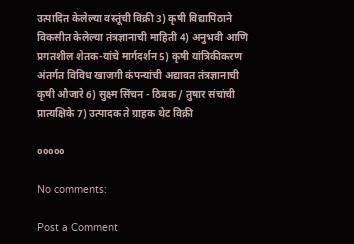उत्पादित केलेल्या वस्तूंची विक्री 3) कृषी विद्यापिठाने विकसीत केलेल्या तंत्रज्ञानाची माहिती 4) अनुभवी आणि प्रगतशील शेतक-यांचे मार्गदर्शन 5) कृषी यांत्रिकीकरण अंतर्गत विविध खाजगी कंपन्यांची अद्यावत तंत्रज्ञानाची कृषी औजारे 6) सुक्ष्म सिंचन - ठिबक / तुषार संचांची प्रात्यक्षिके 7) उत्पादक ते ग्राहक थेट विक्री

०००००

No comments:

Post a Comment